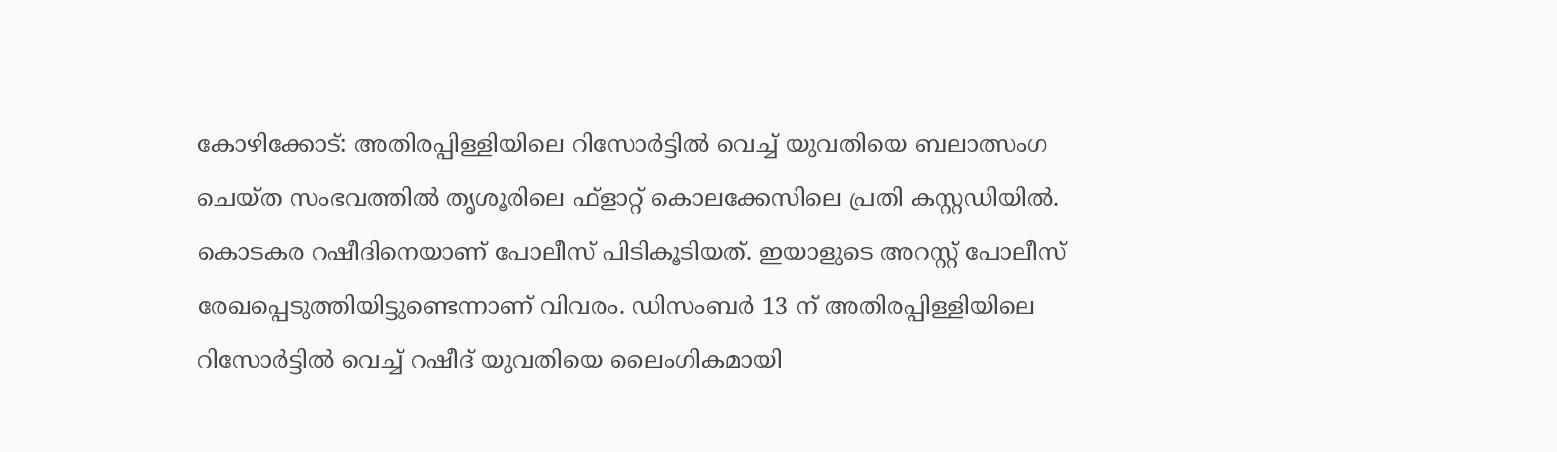കോഴിക്കോട്: അതിരപ്പിള്ളിയിലെ റിസോർട്ടിൽ വെച്ച് യുവതിയെ ബലാത്സംഗ ചെയ്ത സംഭവത്തിൽ തൃശൂരിലെ ഫ്ളാറ്റ് കൊലക്കേസിലെ പ്രതി കസ്റ്റഡിയിൽ. കൊടകര റഷീദിനെയാണ് പോലീസ് പിടികൂടിയത്. ഇയാളുടെ അറസ്റ്റ് പോലീസ് രേഖപ്പെടുത്തിയിട്ടുണ്ടെന്നാണ് വിവരം. ഡിസംബർ 13 ന് അതിരപ്പിള്ളിയിലെ റിസോർട്ടിൽ വെച്ച് റഷീദ് യുവതിയെ ലൈംഗികമായി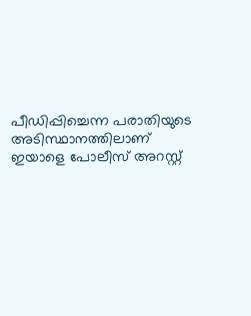പീഡിപ്പിച്ചെന്ന പരാതിയുടെ അടിസ്ഥാനത്തിലാണ് ഇയാളെ പോലീസ് അറസ്റ്റ്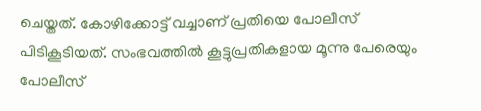ചെയ്തത്. കോഴിക്കോട്ട് വച്ചാണ് പ്രതിയെ പോലീസ് പിടികൂടിയത്. സംഭവത്തിൽ കൂട്ടുപ്രതികളായ മൂന്നു പേരെയും പോലീസ്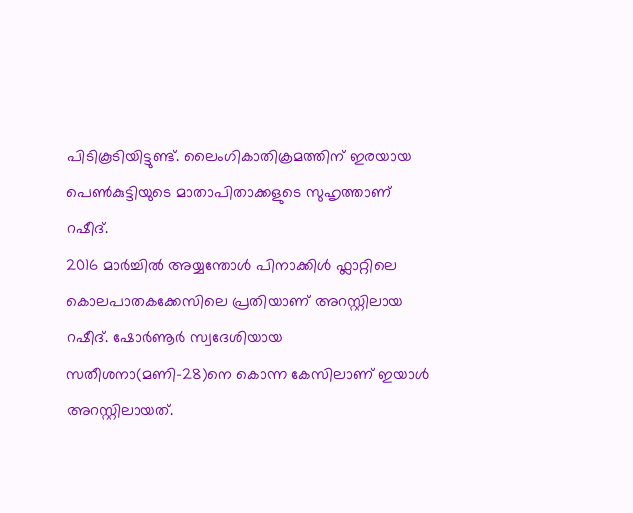പിടികൂടിയിട്ടുണ്ട്. ലൈംഗികാതിക്രമത്തിന് ഇരയായ പെൺകുട്ടിയുടെ മാതാപിതാക്കളുടെ സുഹൃത്താണ് റഷീദ്.
2016 മാർച്ചിൽ അയ്യന്തോൾ പിനാക്കിൾ ഫ്ലാറ്റിലെ കൊലപാതകക്കേസിലെ പ്രതിയാണ് അറസ്റ്റിലായ റഷീദ്. ഷോർണൂർ സ്വദേശിയായ സതീശനാ(മണി-28)നെ കൊന്ന കേസിലാണ് ഇയാൾ അറസ്റ്റിലായത്.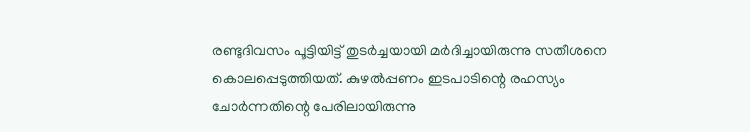രണ്ടുദിവസം പൂട്ടിയിട്ട് തുടർച്ചയായി മർദിച്ചായിരുന്നു സതീശനെ കൊലപ്പെടുത്തിയത്. കുഴൽപ്പണം ഇടപാടിന്റെ രഹസ്യം ചോർന്നതിന്റെ പേരിലായിരുന്നു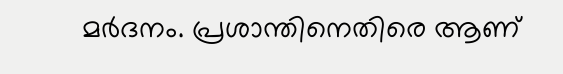മർദനം. പ്രശാന്തിനെതിരെ ആണ്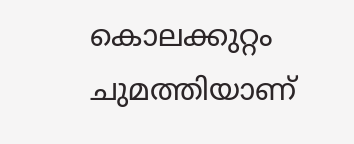കൊലക്കുറ്റം ചുമത്തിയാണ്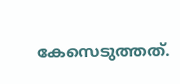കേസെടുത്തത്.